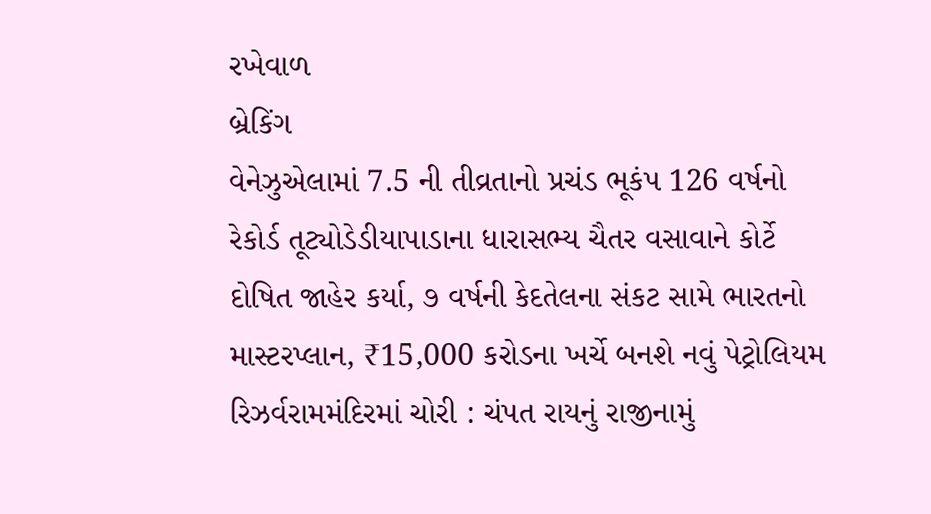રખેવાળ
બ્રેકિંગ
વેનેઝુએલામાં 7.5 ની તીવ્રતાનો પ્રચંડ ભૂકંપ 126 વર્ષનો રેકોર્ડ તૂટ્યોડેડીયાપાડાના ધારાસભ્ય ચૈતર વસાવાને કોર્ટે દોષિત જાહેર કર્યા, ૭ વર્ષની કેદતેલના સંકટ સામે ભારતનો માસ્ટરપ્લાન, ₹15,000 કરોડના ખર્ચે બનશે નવું પેટ્રોલિયમ રિઝર્વરામમંદિરમાં ચોરી : ચંપત રાયનું રાજીનામું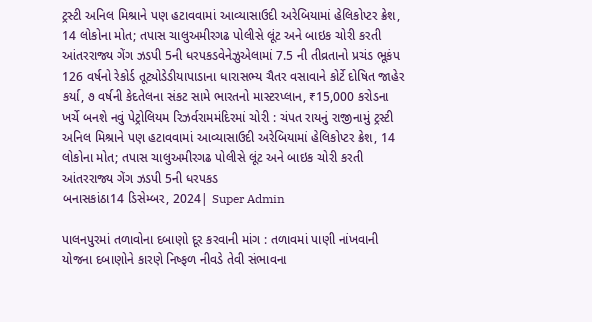ટ્રસ્ટી અનિલ મિશ્રાને પણ હટાવવામાં આવ્યાસાઉદી અરેબિયામાં હેલિકોપ્ટર ક્રેશ, 14 લોકોના મોત; તપાસ ચાલુઅમીરગઢ પોલીસે લૂંટ અને બાઇક ચોરી કરતી આંતરરાજ્ય ગેંગ ઝડપી 5ની ધરપકડવેનેઝુએલામાં 7.5 ની તીવ્રતાનો પ્રચંડ ભૂકંપ 126 વર્ષનો રેકોર્ડ તૂટ્યોડેડીયાપાડાના ધારાસભ્ય ચૈતર વસાવાને કોર્ટે દોષિત જાહેર કર્યા, ૭ વર્ષની કેદતેલના સંકટ સામે ભારતનો માસ્ટરપ્લાન, ₹15,000 કરોડના ખર્ચે બનશે નવું પેટ્રોલિયમ રિઝર્વરામમંદિરમાં ચોરી : ચંપત રાયનું રાજીનામું ટ્રસ્ટી અનિલ મિશ્રાને પણ હટાવવામાં આવ્યાસાઉદી અરેબિયામાં હેલિકોપ્ટર ક્રેશ, 14 લોકોના મોત; તપાસ ચાલુઅમીરગઢ પોલીસે લૂંટ અને બાઇક ચોરી કરતી આંતરરાજ્ય ગેંગ ઝડપી 5ની ધરપકડ
બનાસકાંઠા14 ડિસેમ્બર, 2024| Super Admin

પાલનપુરમાં તળાવોના દબાણો દૂર કરવાની માંગ : તળાવમાં પાણી નાંખવાની યોજના દબાણોને કારણે નિષ્ફળ નીવડે તેવી સંભાવના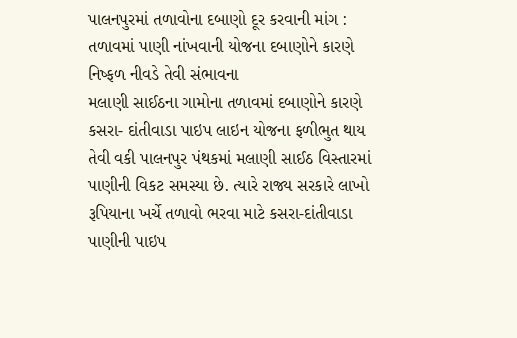પાલનપુરમાં તળાવોના દબાણો દૂર કરવાની માંગ : તળાવમાં પાણી નાંખવાની યોજના દબાણોને કારણે નિષ્ફળ નીવડે તેવી સંભાવના
મલાણી સાઈઠના ગામોના તળાવમાં દબાણોને કારણે કસરા- દાંતીવાડા પાઇપ લાઇન યોજના ફળીભુત થાય તેવી વકી પાલનપુર પંથકમાં મલાણી સાઈઠ વિસ્તારમાં પાણીની વિકટ સમસ્યા છે. ત્યારે રાજ્ય સરકારે લાખો રૂપિયાના ખર્ચે તળાવો ભરવા માટે કસરા-દાંતીવાડા પાણીની પાઇપ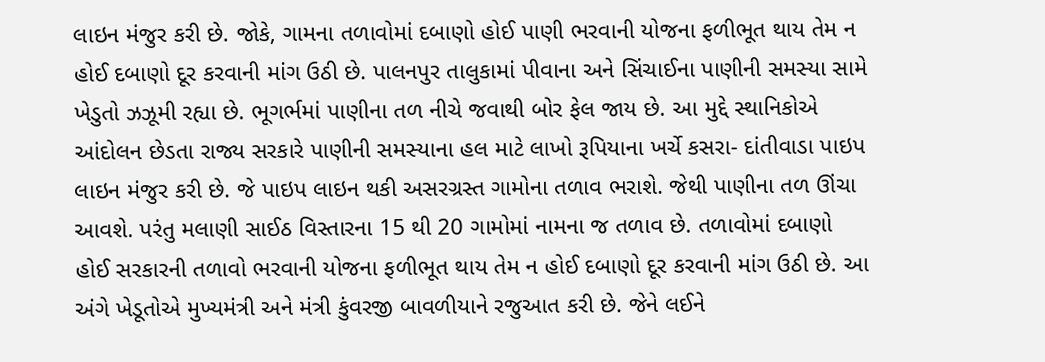લાઇન મંજુર કરી છે. જોકે, ગામના તળાવોમાં દબાણો હોઈ પાણી ભરવાની યોજના ફળીભૂત થાય તેમ ન હોઈ દબાણો દૂર કરવાની માંગ ઉઠી છે. પાલનપુર તાલુકામાં પીવાના અને સિંચાઈના પાણીની સમસ્યા સામે ખેડુતો ઝઝૂમી રહ્યા છે. ભૂગર્ભમાં પાણીના તળ નીચે જવાથી બોર ફેલ જાય છે. આ મુદ્દે સ્થાનિકોએ આંદોલન છેડતા રાજ્ય સરકારે પાણીની સમસ્યાના હલ માટે લાખો રૂપિયાના ખર્ચે કસરા- દાંતીવાડા પાઇપ લાઇન મંજુર કરી છે. જે પાઇપ લાઇન થકી અસરગ્રસ્ત ગામોના તળાવ ભરાશે. જેથી પાણીના તળ ઊંચા આવશે. પરંતુ મલાણી સાઈઠ વિસ્તારના 15 થી 20 ગામોમાં નામના જ તળાવ છે. તળાવોમાં દબાણો હોઈ સરકારની તળાવો ભરવાની યોજના ફળીભૂત થાય તેમ ન હોઈ દબાણો દૂર કરવાની માંગ ઉઠી છે. આ અંગે ખેડૂતોએ મુખ્યમંત્રી અને મંત્રી કુંવરજી બાવળીયાને રજુઆત કરી છે. જેને લઈને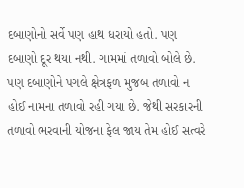દબાણોનો સર્વે પણ હાથ ધરાયો હતો. પણ દબાણો દૂર થયા નથી. ગામમાં તળાવો બોલે છે. પણ દબાણોને પગલે ક્ષેત્રફળ મુજબ તળાવો ન હોઈ નામના તળાવો રહી ગયા છે. જેથી સરકારની તળાવો ભરવાની યોજના ફેલ જાય તેમ હોઈ સત્વરે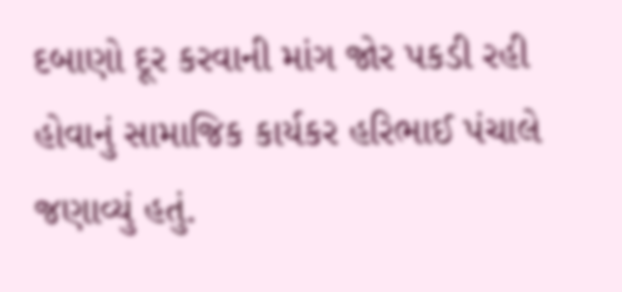દબાણો દૂર કરવાની માંગ જોર પકડી રહી હોવાનું સામાજિક કાર્યકર હરિભાઈ પંચાલે જણાવ્યું હતું.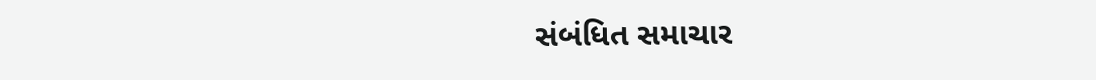સંબંધિત સમાચાર